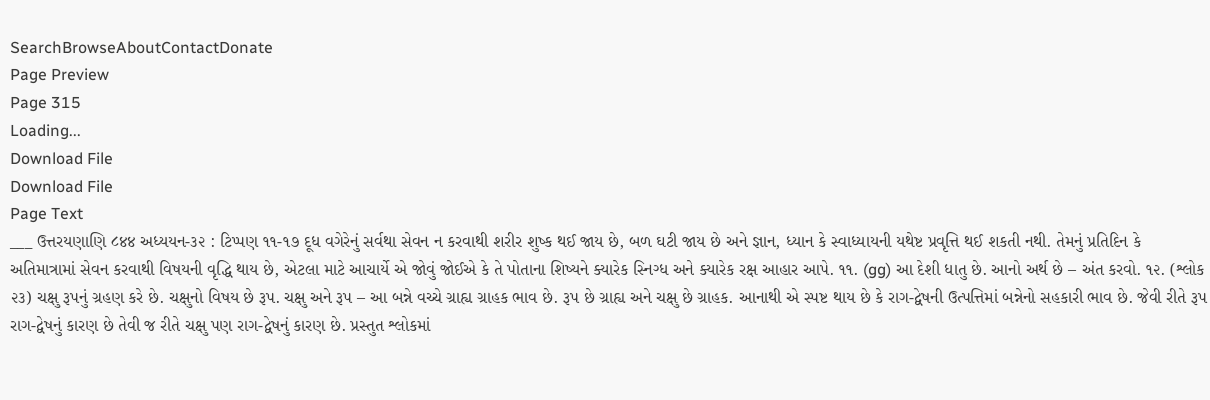SearchBrowseAboutContactDonate
Page Preview
Page 315
Loading...
Download File
Download File
Page Text
___ ઉત્તરયણાણિ ८४४ અધ્યયન-૩૨ : ટિપ્પણ ૧૧-૧૭ દૂધ વગેરેનું સર્વથા સેવન ન કરવાથી શરીર શુષ્ક થઈ જાય છે, બળ ઘટી જાય છે અને જ્ઞાન, ધ્યાન કે સ્વાધ્યાયની યથેષ્ટ પ્રવૃત્તિ થઈ શકતી નથી. તેમનું પ્રતિદિન કે અતિમાત્રામાં સેવન કરવાથી વિષયની વૃદ્ધિ થાય છે, એટલા માટે આચાર્યે એ જોવું જોઈએ કે તે પોતાના શિષ્યને ક્યારેક સ્નિગ્ધ અને ક્યારેક રક્ષ આહાર આપે. ૧૧. (gg) આ દેશી ધાતુ છે. આનો અર્થ છે – અંત કરવો. ૧૨. (શ્લોક ૨૩) ચક્ષુ રૂપનું ગ્રહણ કરે છે. ચક્ષુનો વિષય છે રૂપ. ચક્ષુ અને રૂપ – આ બન્ને વચ્ચે ગ્રાહ્ય ગ્રાહક ભાવ છે. રૂપ છે ગ્રાહ્ય અને ચક્ષુ છે ગ્રાહક. આનાથી એ સ્પષ્ટ થાય છે કે રાગ-દ્વેષની ઉત્પત્તિમાં બન્નેનો સહકારી ભાવ છે. જેવી રીતે રૂપ રાગ-દ્વેષનું કારણ છે તેવી જ રીતે ચક્ષુ પણ રાગ-દ્વેષનું કારણ છે. પ્રસ્તુત શ્લોકમાં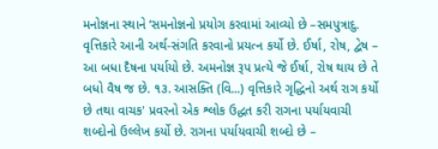મનોજ્ઞના સ્થાને ‘સમનોજ્ઞનો પ્રયોગ કરવામાં આવ્યો છે –સમપુત્રાદુ. વૃત્તિકારે આની અર્થ-સંગતિ કરવાનો પ્રયત્ન કર્યો છે. ઈર્ષા, રોષ, દ્વેષ – આ બધા દૈષના પર્યાયો છે. અમનોજ્ઞ રૂપ પ્રત્યે જે ઈર્ષા, રોષ થાય છે તે બધો વૈષ જ છે. ૧૩. આસક્તિ (વિ...) વૃત્તિકારે ગૃદ્ધિનો અર્થ રાગ કર્યો છે તથા વાચક' પ્રવરનો એક શ્લોક ઉદ્ધત કરી રાગના પર્યાયવાચી શબ્દોનો ઉલ્લેખ કર્યો છે. રાગના પર્યાયવાચી શબ્દો છે –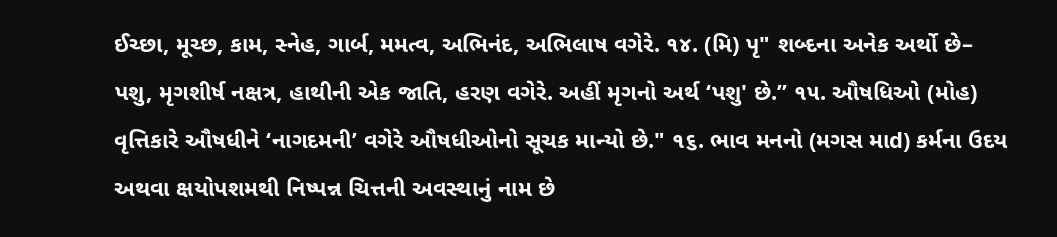ઈચ્છા, મૂચ્છ, કામ, સ્નેહ, ગાર્બ, મમત્વ, અભિનંદ, અભિલાષ વગેરે. ૧૪. (મિ) પૃ" શબ્દના અનેક અર્થો છે– પશુ, મૃગશીર્ષ નક્ષત્ર, હાથીની એક જાતિ, હરણ વગેરે. અહીં મૃગનો અર્થ ‘પશુ' છે.” ૧૫. ઔષધિઓ (મોહ) વૃત્તિકારે ઔષધીને ‘નાગદમની’ વગેરે ઔષધીઓનો સૂચક માન્યો છે." ૧૬. ભાવ મનનો (મગસ માd) કર્મના ઉદય અથવા ક્ષયોપશમથી નિષ્પન્ન ચિત્તની અવસ્થાનું નામ છે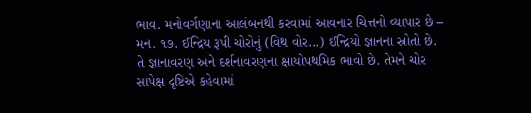ભાવ. મનોવર્ગણાના આલંબનથી કરવામાં આવનાર ચિત્તનો વ્યાપાર છે – મન. ૧૭. ઈન્દ્રિય રૂપી ચોરોનું (વિથ વોર...) ઈન્દ્રિયો જ્ઞાનના સ્રોતો છે. તે જ્ઞાનાવરણ અને દર્શનાવરણના ક્ષાયોપથમિક ભાવો છે. તેમને ચોર સાપેક્ષ દૃષ્ટિએ કહેવામાં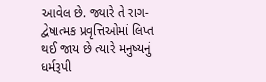આવેલ છે. જ્યારે તે રાગ-દ્વેષાત્મક પ્રવૃત્તિઓમાં લિપ્ત થઈ જાય છે ત્યારે મનુષ્યનું ધર્મરૂપી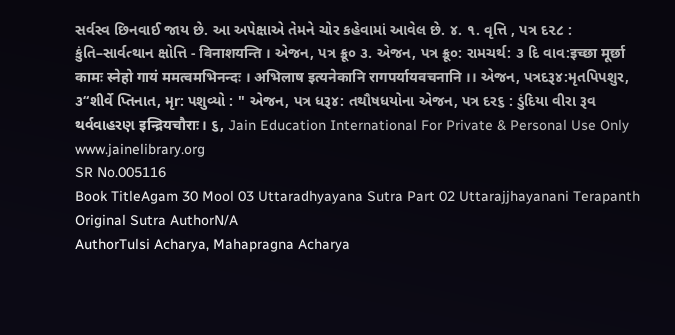સર્વસ્વ છિનવાઈ જાય છે. આ અપેક્ષાએ તેમને ચોર કહેવામાં આવેલ છે. ૪. ૧. વૃત્તિ , પત્ર દ૨૮ : કુંતિ–સાર્વત્થાન ક્ષોત્તિ - विनाशयन्ति । એજન, પત્ર ક્રૂ૦ ૩. એજન, પત્ર ક્રૂ૦: રામચર્થ: ૩ દિ વાવ:इच्छा मूर्छा कामः स्नेहो गायं ममत्वमभिनन्दः । अभिलाष इत्यनेकानि रागपर्यायवचनानि ।। એજન, પત્રદરૂ૪:મૃતપિપશુર, ૩“શીર્વે પ્તિનાત, મૃr: પશુવ્યો : " એજન, પત્ર ધરૂ૪: તથૌષધયોના એજન, પત્ર દર૬ : ડુંદિયા વીરા રૂવ થર્વવાહરણ इन्द्रियचौराः। ૬, Jain Education International For Private & Personal Use Only www.jainelibrary.org
SR No.005116
Book TitleAgam 30 Mool 03 Uttaradhyayana Sutra Part 02 Uttarajjhayanani Terapanth
Original Sutra AuthorN/A
AuthorTulsi Acharya, Mahapragna Acharya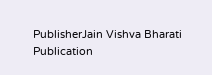PublisherJain Vishva Bharati
Publication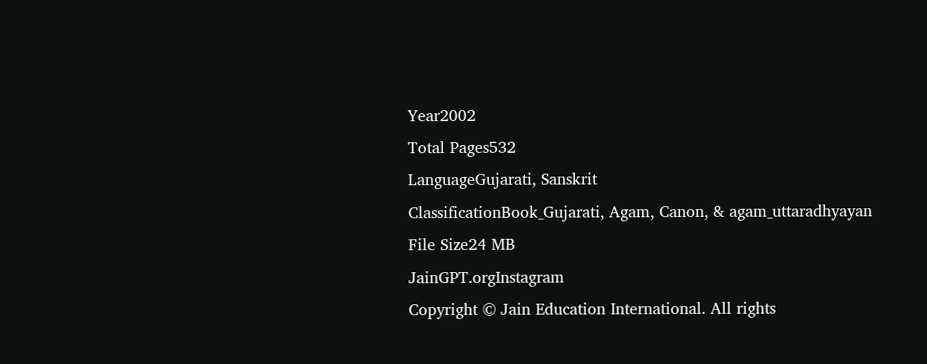Year2002
Total Pages532
LanguageGujarati, Sanskrit
ClassificationBook_Gujarati, Agam, Canon, & agam_uttaradhyayan
File Size24 MB
JainGPT.orgInstagram
Copyright © Jain Education International. All rights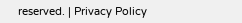reserved. | Privacy Policy